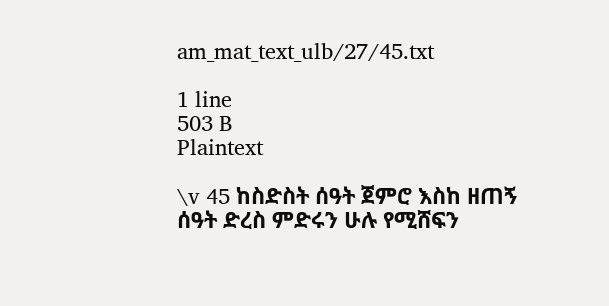am_mat_text_ulb/27/45.txt

1 line
503 B
Plaintext

\v 45 ከስድስት ሰዓት ጀምሮ እስከ ዘጠኝ ሰዓት ድረስ ምድሩን ሁሉ የሚሸፍን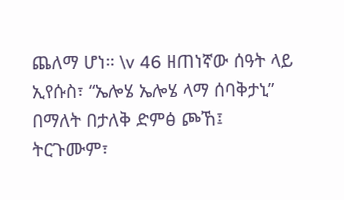ጨለማ ሆነ። \v 46 ዘጠነኛው ሰዓት ላይ ኢየሱስ፣ “ኤሎሄ ኤሎሄ ላማ ሰባቅታኒ” በማለት በታለቅ ድምፅ ጮኸ፤ ትርጉሙም፣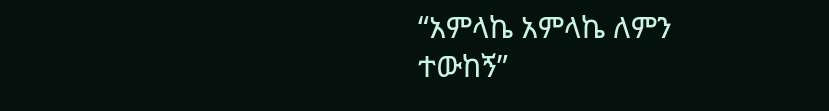“አምላኬ አምላኬ ለምን ተውከኝ”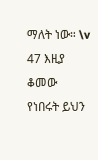ማለት ነው። \v 47 እዚያ ቆመው የነበሩት ይህን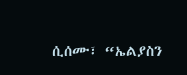ሲሰሙ፣ “ኤልያስን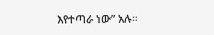እየተጣራ ነው” አሉ።